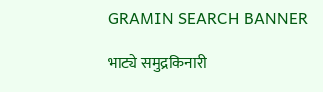GRAMIN SEARCH BANNER

भाट्ये समुद्रकिनारी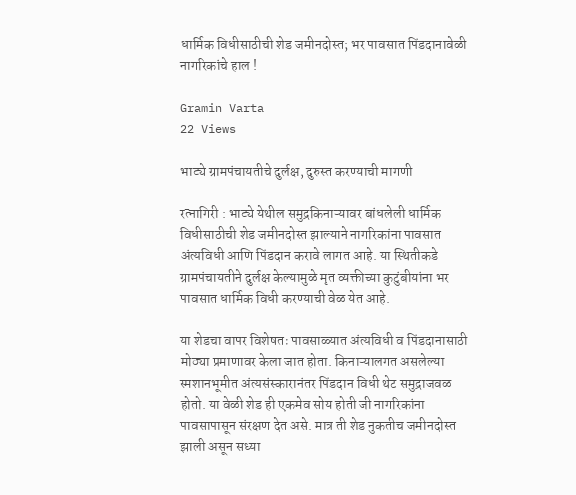धार्मिक विधीसाठीची शेड जमीनदोस्त; भर पावसात पिंडदानावेळी नागरिकांचे हाल !

Gramin Varta
22 Views

भाट्ये ग्रामपंचायतीचे दुर्लक्ष, दुरुस्त करण्याची मागणी

रत्नागिरी : भाट्ये येथील समुद्रकिनाऱ्यावर बांधलेली धार्मिक विधीसाठीची शेड जमीनदोस्त झाल्याने नागरिकांना पावसात अंत्यविधी आणि पिंडदान करावे लागत आहे. या स्थितीकडे ग्रामपंचायतीने दुर्लक्ष केल्यामुळे मृत व्यक्तीच्या कुटुंबीयांना भर पावसात धार्मिक विधी करण्याची वेळ येत आहे.

या शेडचा वापर विशेषतः पावसाळ्यात अंत्यविधी व पिंडदानासाठी मोठ्या प्रमाणावर केला जात होता. किनाऱ्यालगत असलेल्या स्मशानभूमीत अंत्यसंस्कारानंतर पिंडदान विधी थेट समुद्राजवळ होतो. या वेळी शेड ही एकमेव सोय होती जी नागरिकांना पावसापासून संरक्षण देत असे. मात्र ती शेड नुकतीच जमीनदोस्त झाली असून सध्या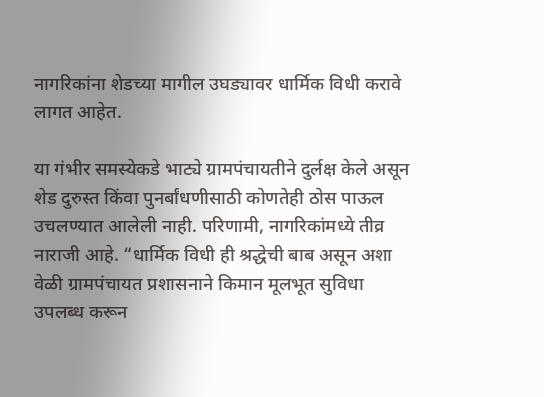नागरिकांना शेडच्या मागील उघड्यावर धार्मिक विधी करावे लागत आहेत.

या गंभीर समस्येकडे भाट्ये ग्रामपंचायतीने दुर्लक्ष केले असून शेड दुरुस्त किंवा पुनर्बांधणीसाठी कोणतेही ठोस पाऊल उचलण्यात आलेली नाही. परिणामी, नागरिकांमध्ये तीव्र नाराजी आहे. “धार्मिक विधी ही श्रद्धेची बाब असून अशा वेळी ग्रामपंचायत प्रशासनाने किमान मूलभूत सुविधा उपलब्ध करून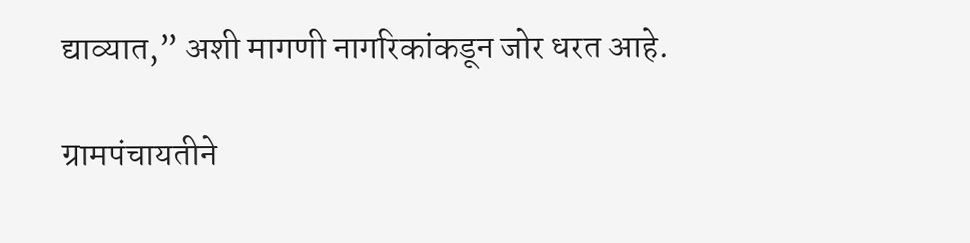द्याव्यात,” अशी मागणी नागरिकांकडून जोर धरत आहे.

ग्रामपंचायतीने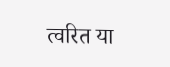त्वरित या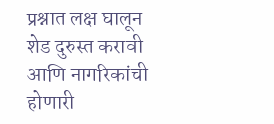प्रश्नात लक्ष घालून शेड दुरुस्त करावी आणि नागरिकांची होणारी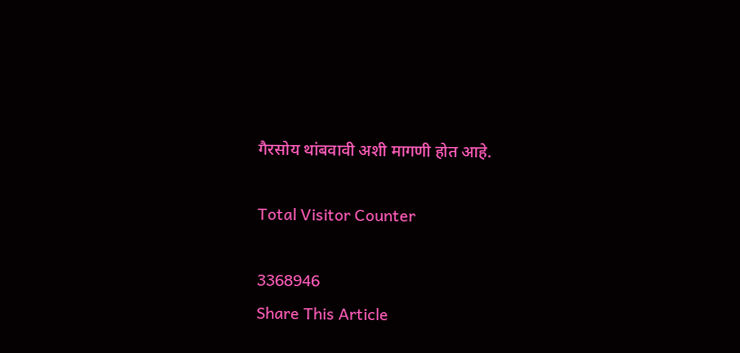गैरसोय थांबवावी अशी मागणी होत आहे.

Total Visitor Counter

3368946
Share This Article